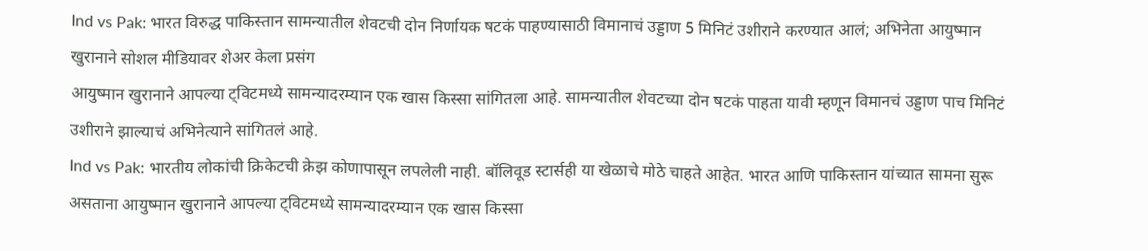Ind vs Pak: भारत विरुद्ध पाकिस्तान सामन्यातील शेवटची दोन निर्णायक षटकं पाहण्यासाठी विमानाचं उड्डाण 5 मिनिटं उशीराने करण्यात आलं; अभिनेता आयुष्मान खुरानाने सोशल मीडियावर शेअर केला प्रसंग
आयुष्मान खुरानाने आपल्या ट्विटमध्ये सामन्यादरम्यान एक खास किस्सा सांगितला आहे. सामन्यातील शेवटच्या दोन षटकं पाहता यावी म्हणून विमानचं उड्डाण पाच मिनिटं उशीराने झाल्याचं अभिनेत्याने सांगितलं आहे.
Ind vs Pak: भारतीय लोकांची क्रिकेटची क्रेझ कोणापासून लपलेली नाही. बॉलिवूड स्टार्सही या खेळाचे मोठे चाहते आहेत. भारत आणि पाकिस्तान यांच्यात सामना सुरू असताना आयुष्मान खुरानाने आपल्या ट्विटमध्ये सामन्यादरम्यान एक खास किस्सा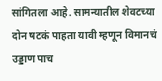सांगितला आहे. सामन्यातील शेवटच्या दोन षटकं पाहता यावी म्हणून विमानचं उड्डाण पाच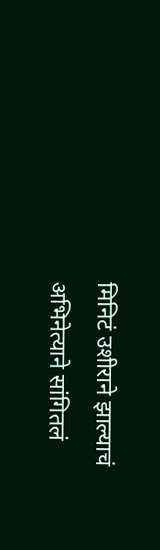मिनिटं उशीराने झाल्याचं अभिनेत्याने सांगितलं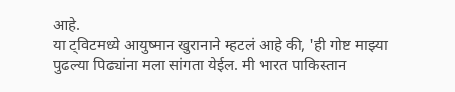आहे.
या ट्विटमध्ये आयुष्मान खुरानाने म्हटलं आहे की, 'ही गोष्ट माझ्या पुढल्या पिढ्यांना मला सांगता येईल. मी भारत पाकिस्तान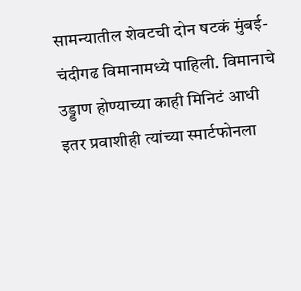सामन्यातील शेवटची दोन षटकं मुंबई-चंदीगढ विमानामध्ये पाहिली. विमानाचे उड्डाण होण्याच्या काही मिनिटं आधी इतर प्रवाशीही त्यांच्या स्मार्टफोनला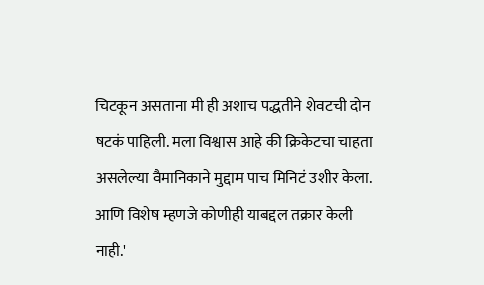चिटकून असताना मी ही अशाच पद्धतीने शेवटची दोन षटकं पाहिली. मला विश्वास आहे की क्रिकेटचा चाहता असलेल्या वैमानिकाने मुद्दाम पाच मिनिटं उशीर केला. आणि विशेष म्हणजे कोणीही याबद्दल तक्रार केली नाही.'